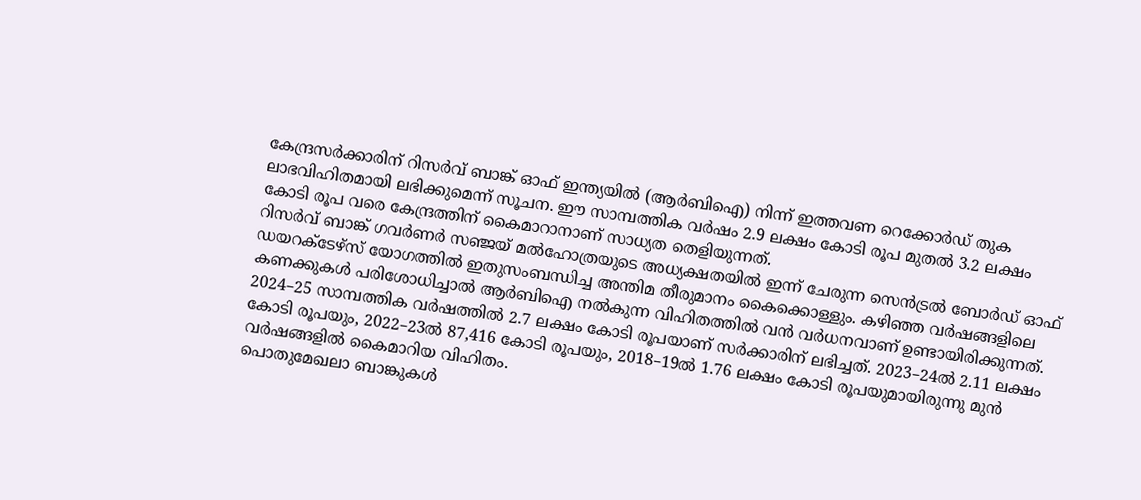കേന്ദ്രസർക്കാരിന് റിസർവ് ബാങ്ക് ഓഫ് ഇന്ത്യയിൽ (ആർബിഐ) നിന്ന് ഇത്തവണ റെക്കോർഡ് തുക ലാഭവിഹിതമായി ലഭിക്കുമെന്ന് സൂചന. ഈ സാമ്പത്തിക വർഷം 2.9 ലക്ഷം കോടി രൂപ മുതൽ 3.2 ലക്ഷം കോടി രൂപ വരെ കേന്ദ്രത്തിന് കൈമാറാനാണ് സാധ്യത തെളിയുന്നത്.
റിസർവ് ബാങ്ക് ഗവർണർ സഞ്ജയ് മൽഹോത്രയുടെ അധ്യക്ഷതയിൽ ഇന്ന് ചേരുന്ന സെൻട്രൽ ബോർഡ് ഓഫ് ഡയറക്ടേഴ്സ് യോഗത്തിൽ ഇതുസംബന്ധിച്ച അന്തിമ തീരുമാനം കൈക്കൊള്ളും. കഴിഞ്ഞ വർഷങ്ങളിലെ കണക്കുകൾ പരിശോധിച്ചാൽ ആർബിഐ നൽകുന്ന വിഹിതത്തിൽ വൻ വർധനവാണ് ഉണ്ടായിരിക്കുന്നത്.
2024–25 സാമ്പത്തിക വർഷത്തിൽ 2.7 ലക്ഷം കോടി രൂപയാണ് സർക്കാരിന് ലഭിച്ചത്. 2023–24ൽ 2.11 ലക്ഷം കോടി രൂപയും, 2022–23ൽ 87,416 കോടി രൂപയും, 2018–19ൽ 1.76 ലക്ഷം കോടി രൂപയുമായിരുന്നു മുൻ വർഷങ്ങളിൽ കൈമാറിയ വിഹിതം.
പൊതുമേഖലാ ബാങ്കുകൾ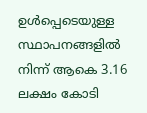ഉൾപ്പെടെയുള്ള സ്ഥാപനങ്ങളിൽ നിന്ന് ആകെ 3.16 ലക്ഷം കോടി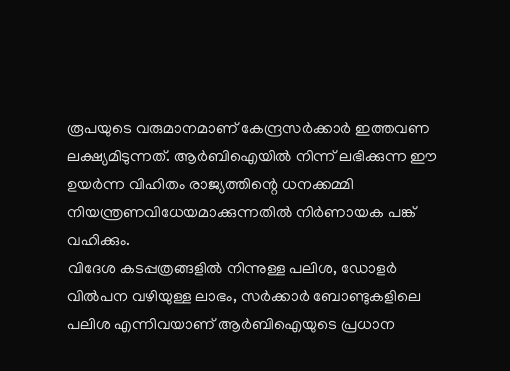രൂപയുടെ വരുമാനമാണ് കേന്ദ്രസർക്കാർ ഇത്തവണ ലക്ഷ്യമിടുന്നത്. ആർബിഐയിൽ നിന്ന് ലഭിക്കുന്ന ഈ ഉയർന്ന വിഹിതം രാജ്യത്തിന്റെ ധനക്കമ്മി നിയന്ത്രണവിധേയമാക്കുന്നതിൽ നിർണായക പങ്ക് വഹിക്കും.
വിദേശ കടപ്പത്രങ്ങളിൽ നിന്നുള്ള പലിശ, ഡോളർ വിൽപന വഴിയുള്ള ലാഭം, സർക്കാർ ബോണ്ടുകളിലെ പലിശ എന്നിവയാണ് ആർബിഐയുടെ പ്രധാന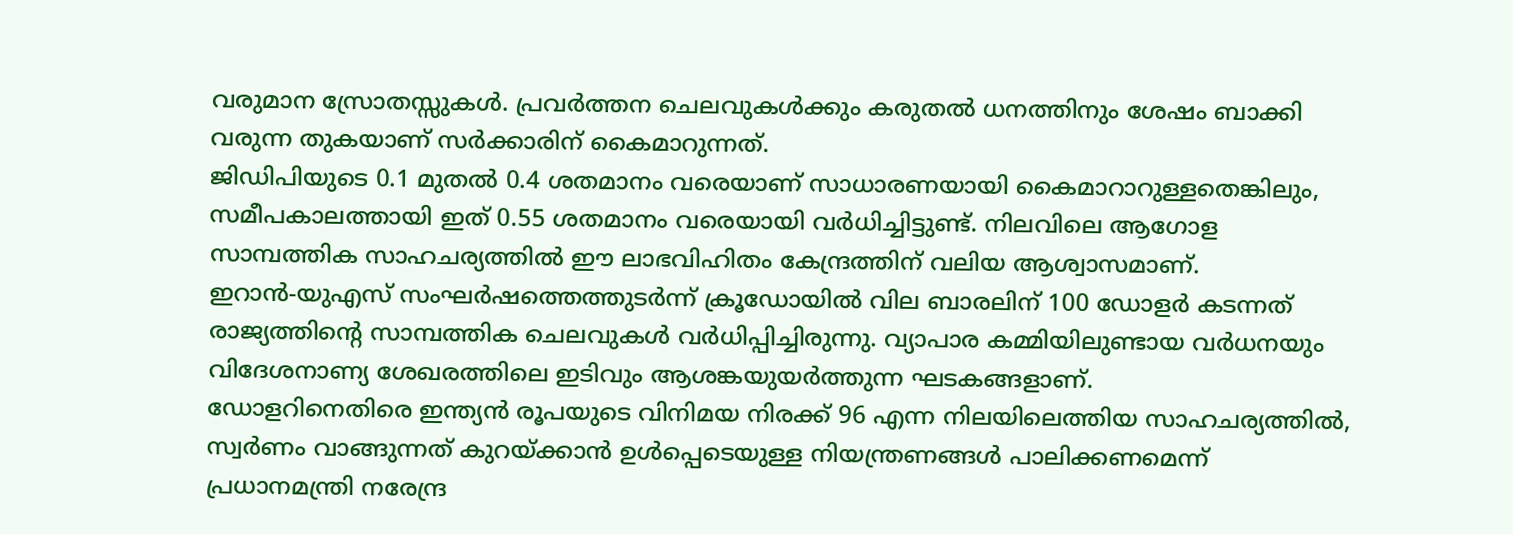വരുമാന സ്രോതസ്സുകൾ. പ്രവർത്തന ചെലവുകൾക്കും കരുതൽ ധനത്തിനും ശേഷം ബാക്കി വരുന്ന തുകയാണ് സർക്കാരിന് കൈമാറുന്നത്.
ജിഡിപിയുടെ 0.1 മുതൽ 0.4 ശതമാനം വരെയാണ് സാധാരണയായി കൈമാറാറുള്ളതെങ്കിലും, സമീപകാലത്തായി ഇത് 0.55 ശതമാനം വരെയായി വർധിച്ചിട്ടുണ്ട്. നിലവിലെ ആഗോള സാമ്പത്തിക സാഹചര്യത്തിൽ ഈ ലാഭവിഹിതം കേന്ദ്രത്തിന് വലിയ ആശ്വാസമാണ്.
ഇറാൻ-യുഎസ് സംഘർഷത്തെത്തുടർന്ന് ക്രൂഡോയിൽ വില ബാരലിന് 100 ഡോളർ കടന്നത് രാജ്യത്തിന്റെ സാമ്പത്തിക ചെലവുകൾ വർധിപ്പിച്ചിരുന്നു. വ്യാപാര കമ്മിയിലുണ്ടായ വർധനയും വിദേശനാണ്യ ശേഖരത്തിലെ ഇടിവും ആശങ്കയുയർത്തുന്ന ഘടകങ്ങളാണ്.
ഡോളറിനെതിരെ ഇന്ത്യൻ രൂപയുടെ വിനിമയ നിരക്ക് 96 എന്ന നിലയിലെത്തിയ സാഹചര്യത്തിൽ, സ്വർണം വാങ്ങുന്നത് കുറയ്ക്കാൻ ഉൾപ്പെടെയുള്ള നിയന്ത്രണങ്ങൾ പാലിക്കണമെന്ന് പ്രധാനമന്ത്രി നരേന്ദ്ര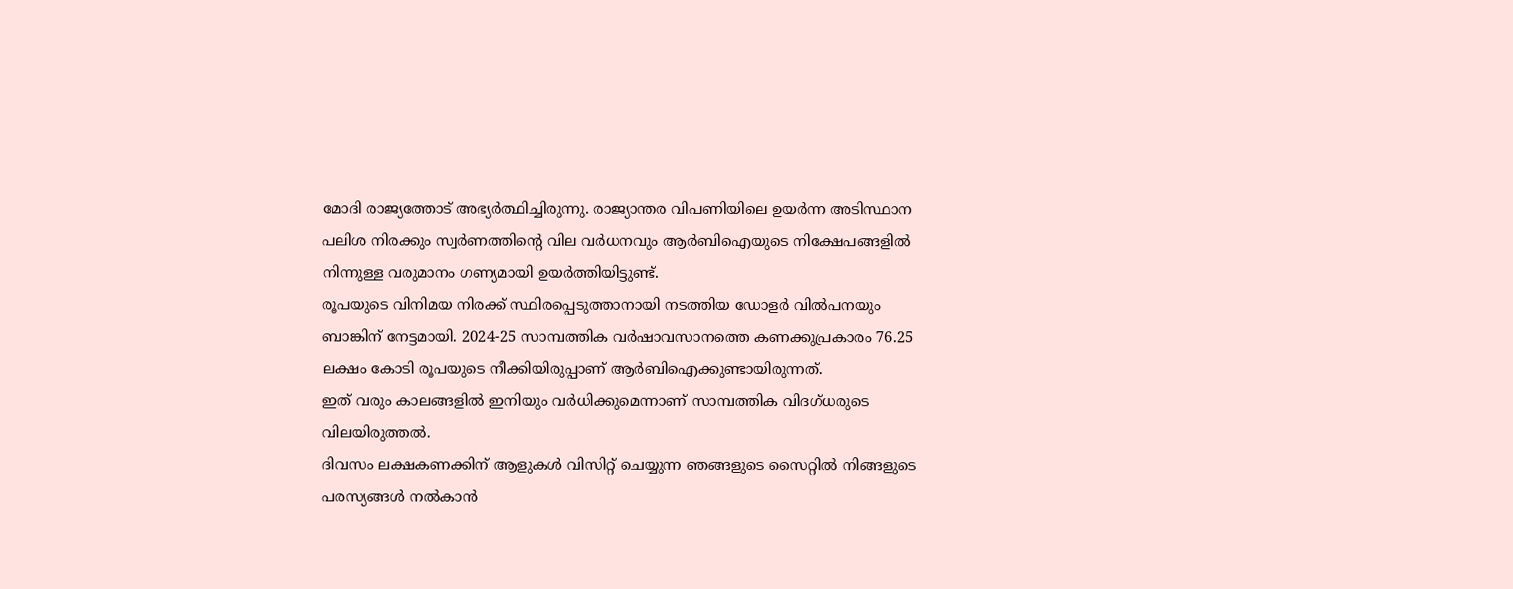മോദി രാജ്യത്തോട് അഭ്യർത്ഥിച്ചിരുന്നു. രാജ്യാന്തര വിപണിയിലെ ഉയർന്ന അടിസ്ഥാന പലിശ നിരക്കും സ്വർണത്തിന്റെ വില വർധനവും ആർബിഐയുടെ നിക്ഷേപങ്ങളിൽ നിന്നുള്ള വരുമാനം ഗണ്യമായി ഉയർത്തിയിട്ടുണ്ട്.
രൂപയുടെ വിനിമയ നിരക്ക് സ്ഥിരപ്പെടുത്താനായി നടത്തിയ ഡോളർ വിൽപനയും ബാങ്കിന് നേട്ടമായി. 2024-25 സാമ്പത്തിക വർഷാവസാനത്തെ കണക്കുപ്രകാരം 76.25 ലക്ഷം കോടി രൂപയുടെ നീക്കിയിരുപ്പാണ് ആർബിഐക്കുണ്ടായിരുന്നത്.
ഇത് വരും കാലങ്ങളിൽ ഇനിയും വർധിക്കുമെന്നാണ് സാമ്പത്തിക വിദഗ്ധരുടെ വിലയിരുത്തൽ.
ദിവസം ലക്ഷകണക്കിന് ആളുകൾ വിസിറ്റ് ചെയ്യുന്ന ഞങ്ങളുടെ സൈറ്റിൽ നിങ്ങളുടെ പരസ്യങ്ങൾ നൽകാൻ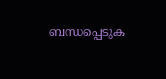ബന്ധപ്പെടുക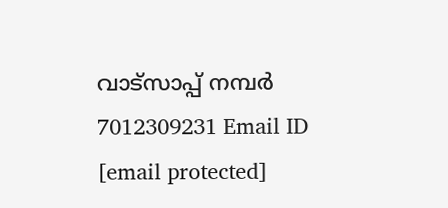വാട്സാപ്പ് നമ്പർ 7012309231 Email ID [email protected]